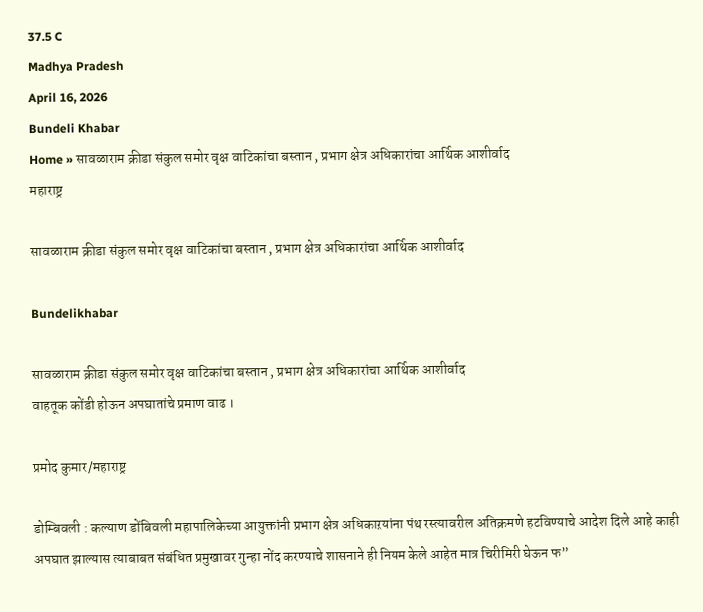37.5 C
Madhya Pradesh
April 16, 2026
Bundeli Khabar
Home » सावळाराम क्रीडा संकुल समोर वृक्ष वाटिकांचा बस्तान , प्रभाग क्षेत्र अधिकारांचा आर्थिक आशीर्वाद
महाराष्ट्र

सावळाराम क्रीडा संकुल समोर वृक्ष वाटिकांचा बस्तान , प्रभाग क्षेत्र अधिकारांचा आर्थिक आशीर्वाद

Bundelikhabar

सावळाराम क्रीडा संकुल समोर वृक्ष वाटिकांचा बस्तान , प्रभाग क्षेत्र अधिकारांचा आर्थिक आशीर्वाद
वाहतूक कोंडी होऊन अपघातांचे प्रमाण वाढ ।

प्रमोद कुमार/महाराष्ट्र

डोम्बिवली : कल्याण डोंबिवली महापालिकेच्या आयुक्तांनी प्रभाग क्षेत्र अधिकाऱयांना पंथ रस्त्यावरील अतिक्रमणे हटविण्याचे आदेश दिले आहे काही अपघात झाल्यास त्याबाबत संबंधित प्रमुखावर गुन्हा नोंद करण्याचे शासनाने ही नियम केले आहेत मात्र चिरीमिरी घेऊन फ”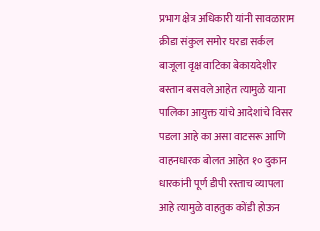प्रभाग क्षेत्र अधिकारी यांनी सावळाराम क्रीडा संकुल समोर घरडा सर्कल बाजूला वृक्ष वाटिका बेकायदेशीर बस्तान बसवले आहेत त्यामुळे याना पालिका आयुक्त यांचे आदेशांचे विसर पडला आहे का असा वाटसरू आणि वाहनधारक बोलत आहेत १० दुकान धारकांनी पूर्ण डीपी रस्ताच व्यापला आहे त्यामुळे वाहतुक कोंडी होऊन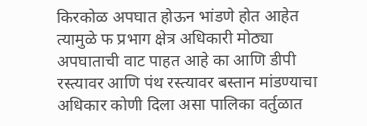किरकोळ अपघात होऊन भांडणे होत आहेत त्यामुळे फ प्रभाग क्षेत्र अधिकारी मोठ्या अपघाताची वाट पाहत आहे का आणि डीपी रस्त्यावर आणि पंथ रस्त्यावर बस्तान मांडण्याचा अधिकार कोणी दिला असा पालिका वर्तुळात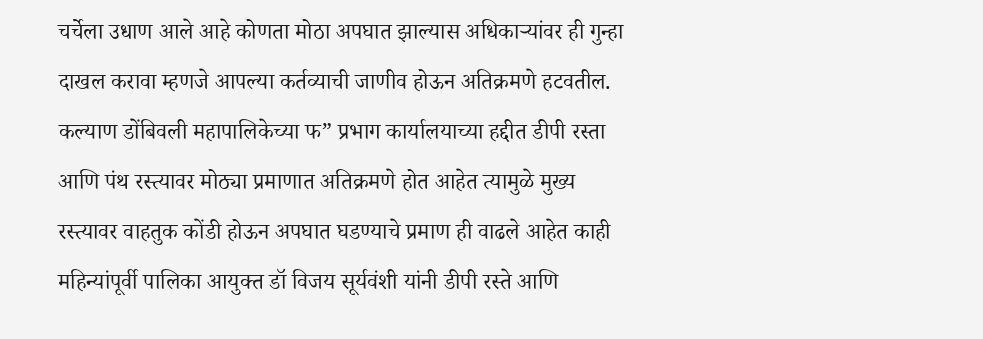चर्चेला उधाण आले आहे कोणता मोठा अपघात झाल्यास अधिकाऱ्यांवर ही गुन्हा दाखल करावा म्हणजे आपल्या कर्तव्याची जाणीव होऊन अतिक्रमणे हटवतील.
कल्याण डोंबिवली महापालिकेच्या फ” प्रभाग कार्यालयाच्या हद्दीत डीपी रस्ता आणि पंथ रस्त्यावर मोठ्या प्रमाणात अतिक्रमणे होत आहेत त्यामुळे मुख्य रस्त्यावर वाहतुक कोंडी होऊन अपघात घडण्याचे प्रमाण ही वाढले आहेत काही महिन्यांपूर्वी पालिका आयुक्त डॉ विजय सूर्यवंशी यांनी डीपी रस्ते आणि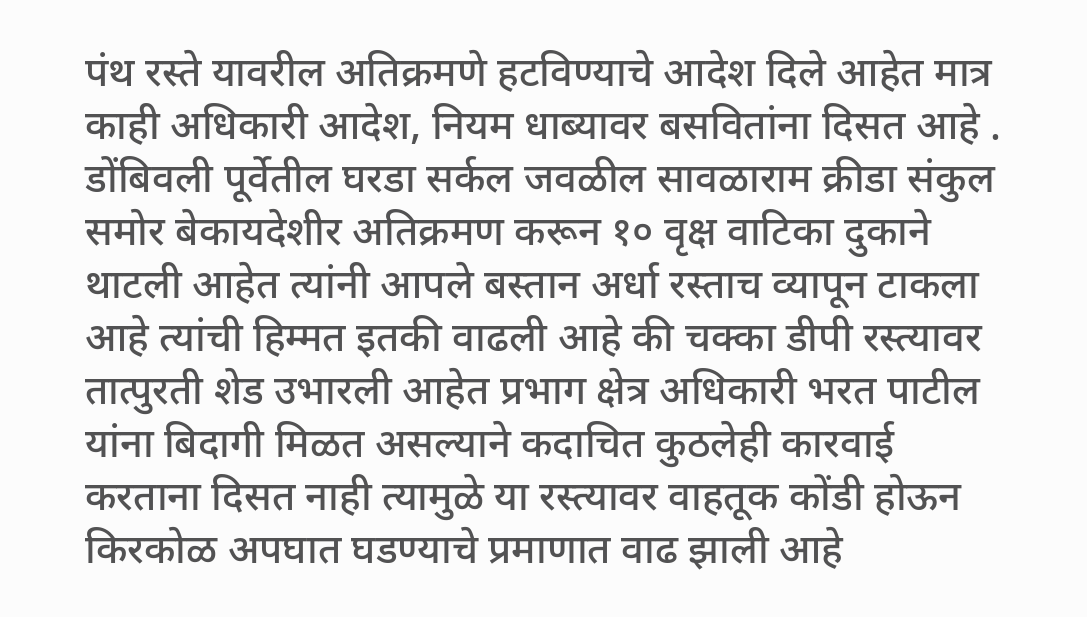पंथ रस्ते यावरील अतिक्रमणे हटविण्याचे आदेश दिले आहेत मात्र काही अधिकारी आदेश, नियम धाब्यावर बसवितांना दिसत आहे . डोंबिवली पूर्वेतील घरडा सर्कल जवळील सावळाराम क्रीडा संकुल समोर बेकायदेशीर अतिक्रमण करून १० वृक्ष वाटिका दुकाने थाटली आहेत त्यांनी आपले बस्तान अर्धा रस्ताच व्यापून टाकला आहे त्यांची हिम्मत इतकी वाढली आहे की चक्का डीपी रस्त्यावर तात्पुरती शेड उभारली आहेत प्रभाग क्षेत्र अधिकारी भरत पाटील यांना बिदागी मिळत असल्याने कदाचित कुठलेही कारवाई करताना दिसत नाही त्यामुळे या रस्त्यावर वाहतूक कोंडी होऊन किरकोळ अपघात घडण्याचे प्रमाणात वाढ झाली आहे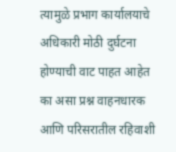त्यामुळे प्रभाग कार्यालयाचे अधिकारी मोठी दुर्घटना होण्याची वाट पाहत आहेत का असा प्रश्न वाहनधारक आणि परिसरातील रहिवाशी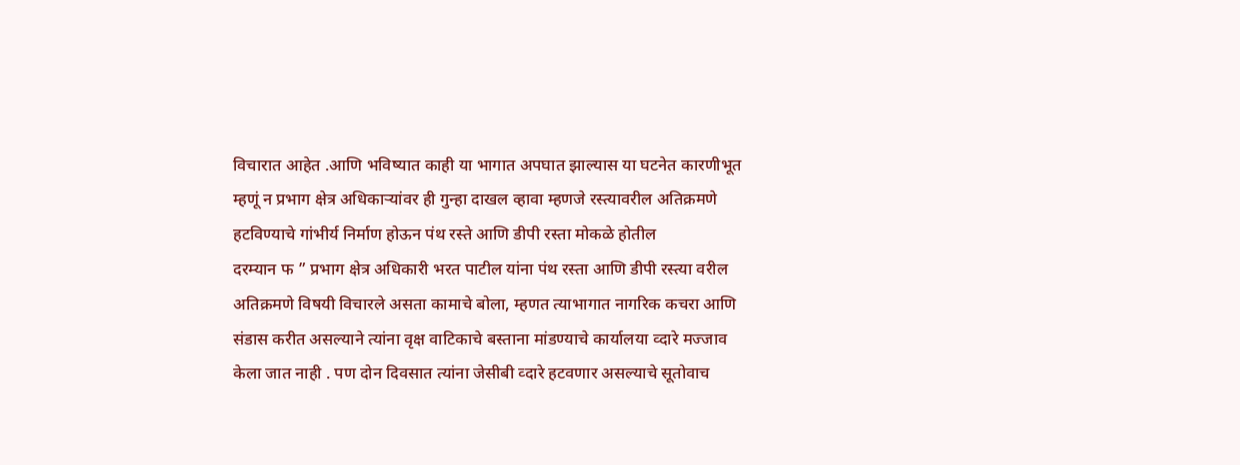विचारात आहेत .आणि भविष्यात काही या भागात अपघात झाल्यास या घटनेत कारणीभूत म्हणूं न प्रभाग क्षेत्र अधिकाऱ्यांवर ही गुन्हा दाखल व्हावा म्हणजे रस्त्यावरील अतिक्रमणे हटविण्याचे गांभीर्य निर्माण होऊन पंथ रस्ते आणि डीपी रस्ता मोकळे होतील
दरम्यान फ ” प्रभाग क्षेत्र अधिकारी भरत पाटील यांना पंथ रस्ता आणि डीपी रस्त्या वरील अतिक्रमणे विषयी विचारले असता कामाचे बोला, म्हणत त्याभागात नागरिक कचरा आणि संडास करीत असल्याने त्यांना वृक्ष वाटिकाचे बस्ताना मांडण्याचे कार्यालया व्दारे मज्जाव केला जात नाही . पण दोन दिवसात त्यांना जेसीबी व्दारे हटवणार असल्याचे सूतोवाच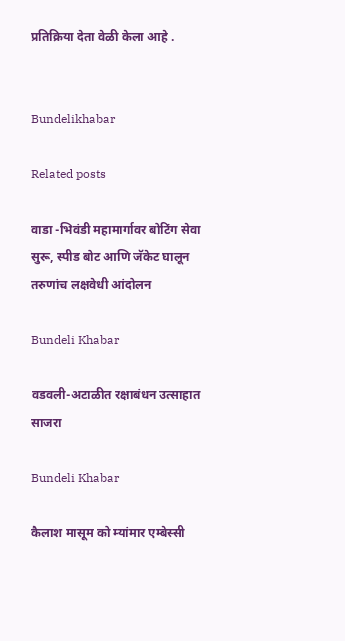प्रतिक्रिया देता वेळी केला आहे .


Bundelikhabar

Related posts

वाडा -भिवंडी महामार्गावर बोटिंग सेवा सुरू, स्पीड बोट आणि जॅकेट घालून तरुणांच लक्षवेधी आंदोलन

Bundeli Khabar

वडवली-अटाळीत रक्षाबंधन उत्साहात साजरा

Bundeli Khabar

कैलाश मासूम को म्यांमार एम्बेस्सी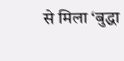से मिला ‘बुद्धा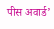पीस अवार्ड’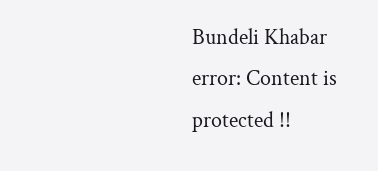Bundeli Khabar
error: Content is protected !!